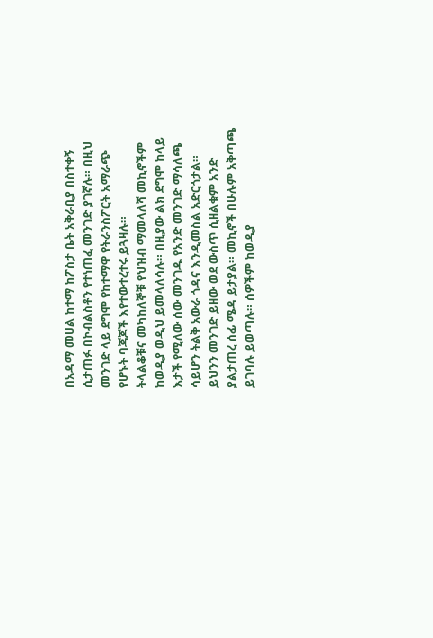በአዳማ መሀል ከተማ ከፖስታ ቤት አቅራቢያ በስተቀኝ ሲታጠፉ በኮብልስቶን የተነጠፈ መንገድ ያገኛሉ። በዚህ መንገድ ላይ ደግሞ የከተማዋ የትራንስፖርት አማራጭ የሆኑት ባጃጆች እየተውተረተሩ ይጓዛሉ።
ትላልቆቹና መካከለኞቹ የህዝብ ማመላለሻ መኪኖችም ከወዲያ ወዲህ ይመላለሳሉ። በዚያው ልክ ደግሞ ከላይ እታች የሚለው ሰው መንገዱ የአንድ መንገድ ማሳለጫ ሳይሆን ትልቅ አውራ ጎዳና እንዲመስል አድርጎታል።
ይህንን መንገድ ይዘው ወደ ውስጥ ሲዘልቁም አንድ ያልታጠረ ሰፊ ሜዳ ይታያል። መኪኖች በሁሉም አቅጣጫ ይገባሉ ይወጣሉ። ሰዎችም ከወዲያ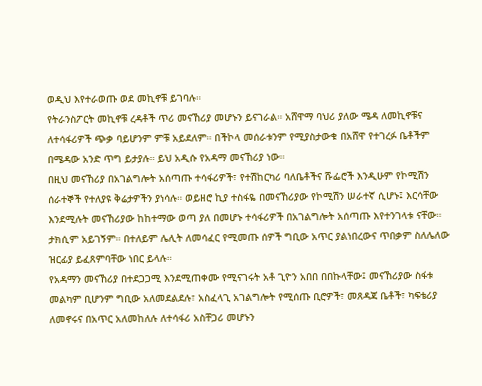ወዲህ እየተራወጡ ወደ መኪኖቹ ይገባሉ።
የትራንስፖርት መኪኖቹ ረዳቶች ጥሪ መናኸሪያ መሆኑን ይናገራል። አሸዋማ ባህሪ ያለው ሜዳ ለመኪኖቹና ለተሳፋሪዎች ጭቃ ባይሆንም ምቹ አይደለም። በችኮላ መሰራቱንም የሚያስታውቁ በአሸዋ የተገረፉ ቤቶችም በሜዳው አንድ ጥግ ይታያሉ። ይህ አዲሱ የአዳማ መናኸሪያ ነው።
በዚህ መናኸሪያ በአገልግሎት አሰጣጡ ተሳፋሪዎች፣ የተሽከርካሪ ባለቤቶችና ሹፌሮች እንዲሁም የኮሚሽን ሰራተኞች የተለያዩ ቅሬታዎችን ያነሳሉ። ወይዘሮ ኪያ ተስፋዬ በመናኸሪያው የኮሚሽን ሠራተኛ ሲሆኑ፤ እርሳቸው እንደሚሉት መናኸሪያው ከከተማው ወጣ ያለ በመሆኑ ተሳፋሪዎች በአገልግሎት አሰጣጡ እየተንገላቱ ናቸው። ታክሲም አይገኝም። በተለይም ሌሊት ለመሳፈር የሚመጡ ሰዎች ግቢው አጥር ያልነበረውና ጥበቃም ስለሌለው ዝርፊያ ይፈጸምባቸው ነበር ይላሉ።
የአዳማን መናኸሪያ በተደጋጋሚ እንደሚጠቀሙ የሚናገሩት አቶ ጊዮን አበበ በበኩላቸው፤ መናኸሪያው ስፋቱ መልካም ቢሆንም ግቢው አለመደልደሉ፣ አስፈላጊ አገልግሎት የሚሰጡ ቢሮዎች፣ መጸዳጃ ቤቶች፣ ካፍቴሪያ ለመኖሩና በአጥር አለመከለሉ ለተሳፋሪ አስቸጋሪ መሆኑን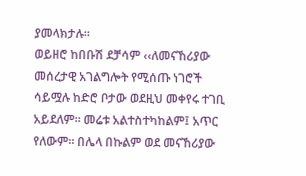ያመላክታሉ።
ወይዘሮ ከበቡሽ ደቻሳም ‹‹ለመናኸሪያው መሰረታዊ አገልግሎት የሚሰጡ ነገሮች ሳይሟሉ ከድሮ ቦታው ወደዚህ መቀየሩ ተገቢ አይደለም። መሬቱ አልተስተካከልም፤ አጥር የለውም። በሌላ በኩልም ወደ መናኸሪያው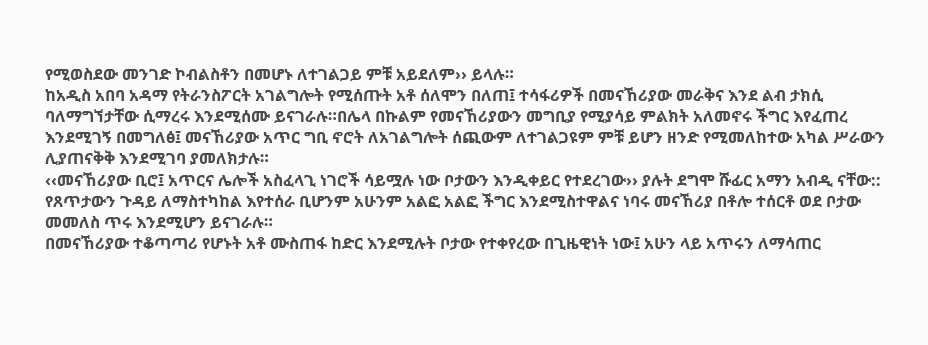የሚወስደው መንገድ ኮብልስቶን በመሆኑ ለተገልጋይ ምቹ አይደለም›› ይላሉ።
ከአዲስ አበባ አዳማ የትራንስፖርት አገልግሎት የሚሰጡት አቶ ሰለሞን በለጠ፤ ተሳፋሪዎች በመናኸሪያው መራቅና እንደ ልብ ታክሲ ባለማግኘታቸው ሲማረሩ እንደሚሰሙ ይናገራሉ።በሌላ በኩልም የመናኸሪያውን መግቢያ የሚያሳይ ምልክት አለመኖሩ ችግር እየፈጠረ እንደሚገኝ በመግለፅ፤ መናኸሪያው አጥር ግቢ ኖሮት ለአገልግሎት ሰጪውም ለተገልጋዩም ምቹ ይሆን ዘንድ የሚመለከተው አካል ሥራውን ሊያጠናቅቅ እንደሚገባ ያመለክታሉ።
‹‹መናኸሪያው ቢሮ፤ አጥርና ሌሎች አስፈላጊ ነገሮች ሳይሟሉ ነው ቦታውን እንዲቀይር የተደረገው›› ያሉት ደግሞ ሹፊር አማን አብዲ ናቸው:: የጸጥታውን ጉዳይ ለማስተካከል እየተሰራ ቢሆንም አሁንም አልፎ አልፎ ችግር እንደሚስተዋልና ነባሩ መናኸሪያ በቶሎ ተሰርቶ ወደ ቦታው መመለስ ጥሩ እንደሚሆን ይናገራሉ።
በመናኸሪያው ተቆጣጣሪ የሆኑት አቶ ሙስጠፋ ከድር እንደሚሉት ቦታው የተቀየረው በጊዜዊነት ነው፤ አሁን ላይ አጥሩን ለማሳጠር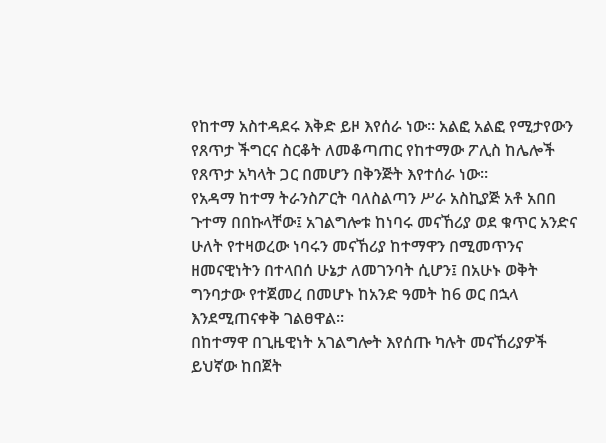የከተማ አስተዳደሩ እቅድ ይዞ እየሰራ ነው። አልፎ አልፎ የሚታየውን የጸጥታ ችግርና ስርቆት ለመቆጣጠር የከተማው ፖሊስ ከሌሎች የጸጥታ አካላት ጋር በመሆን በቅንጅት እየተሰራ ነው።
የአዳማ ከተማ ትራንስፖርት ባለስልጣን ሥራ አስኪያጅ አቶ አበበ ጉተማ በበኩላቸው፤ አገልግሎቱ ከነባሩ መናኸሪያ ወደ ቁጥር አንድና ሁለት የተዛወረው ነባሩን መናኸሪያ ከተማዋን በሚመጥንና ዘመናዊነትን በተላበሰ ሁኔታ ለመገንባት ሲሆን፤ በአሁኑ ወቅት ግንባታው የተጀመረ በመሆኑ ከአንድ ዓመት ከ6 ወር በኋላ እንደሚጠናቀቅ ገልፀዋል።
በከተማዋ በጊዜዊነት አገልግሎት እየሰጡ ካሉት መናኸሪያዎች ይህኛው ከበጀት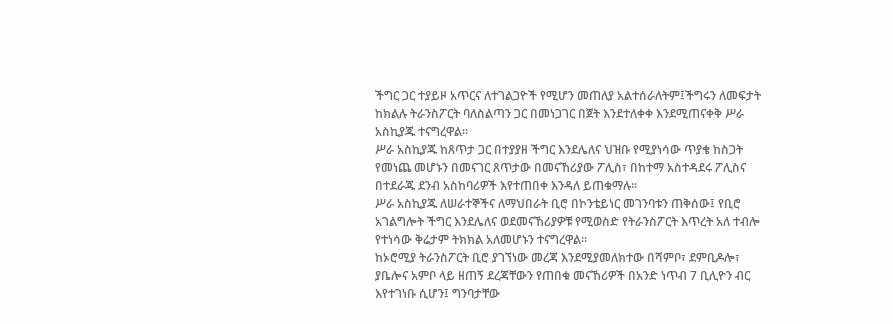ችግር ጋር ተያይዞ አጥርና ለተገልጋዮች የሚሆን መጠለያ አልተሰራለትም፤ችግሩን ለመፍታት ከክልሉ ትራንስፖርት ባለስልጣን ጋር በመነጋገር በጀት እንደተለቀቀ እንደሚጠናቀቅ ሥራ አስኪያጁ ተናግረዋል።
ሥራ አስኪያጁ ከጸጥታ ጋር በተያያዘ ችግር እንደሌለና ህዝቡ የሚያነሳው ጥያቄ ከስጋት የመነጨ መሆኑን በመናገር ጸጥታው በመናኸሪያው ፖሊስ፣ በከተማ አስተዳደሩ ፖሊስና በተደራጁ ደንብ አስከባሪዎች እየተጠበቀ እንዳለ ይጠቁማሉ።
ሥራ አስኪያጁ ለሠራተኞችና ለማህበራት ቢሮ በኮንቴይነር መገንባቱን ጠቅሰው፤ የቢሮ አገልግሎት ችግር እንደሌለና ወደመናኸሪያዎቹ የሚወስድ የትራንስፖርት እጥረት አለ ተብሎ የተነሳው ቅሬታም ትክክል አለመሆኑን ተናግረዋል።
ከኦሮሚያ ትራንስፖርት ቢሮ ያገኘነው መረጃ እንደሚያመለክተው በሻምቦ፣ ደምቢዶሎ፣ ያቤሎና አምቦ ላይ ዘጠኝ ደረጃቸውን የጠበቁ መናኸሪዎች በአንድ ነጥብ 7 ቢሊዮን ብር እየተገነቡ ሲሆን፤ ግንባታቸው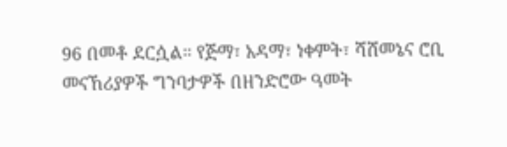96 በመቶ ደርሷል። የጅማ፣ አዳማ፣ ነቀምት፣ ሻሸመኔና ሮቢ መናኸሪያዎች ግንባታዎች በዘንድሮው ዓመት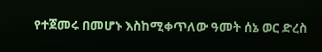የተጀመሩ በመሆኑ እስከሚቀጥለው ዓመት ሰኔ ወር ድረስ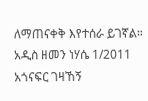ለማጠናቀቅ እየተሰራ ይገኛል።
አዲስ ዘመን ነሃሴ 1/2011
አጎናፍር ገዛኸኝ